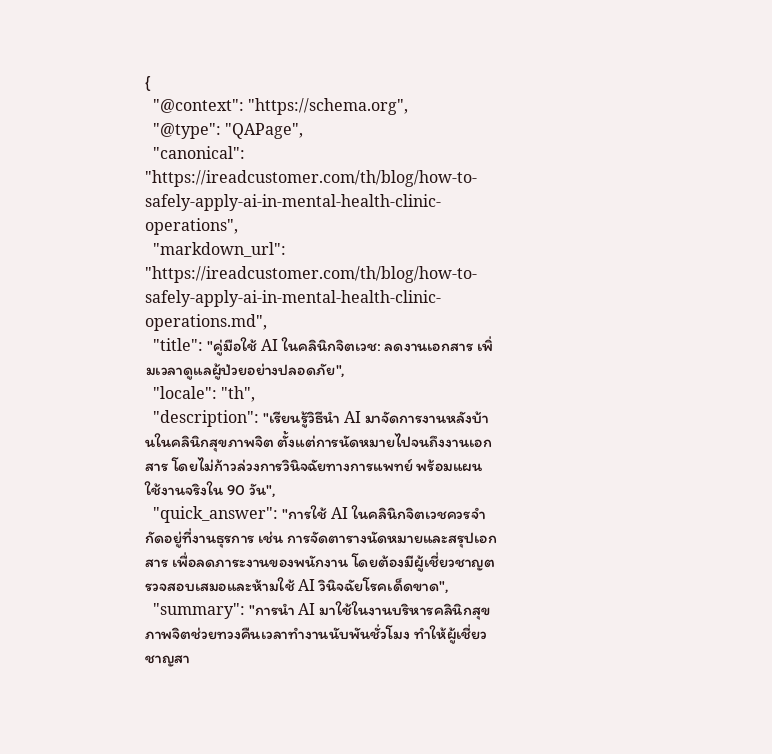{
  "@context": "https://schema.org",
  "@type": "QAPage",
  "canonical": "https://ireadcustomer.com/th/blog/how-to-safely-apply-ai-in-mental-health-clinic-operations",
  "markdown_url": "https://ireadcustomer.com/th/blog/how-to-safely-apply-ai-in-mental-health-clinic-operations.md",
  "title": "คู่มือใช้ AI ในคลินิกจิตเวช: ลดงานเอกสาร เพิ่มเวลาดูแลผู้ป่วยอย่างปลอดภัย",
  "locale": "th",
  "description": "เรียนรู้วิธีนำ AI มาจัดการงานหลังบ้านในคลินิกสุขภาพจิต ตั้งแต่การนัดหมายไปจนถึงงานเอกสาร โดยไม่ก้าวล่วงการวินิจฉัยทางการแพทย์ พร้อมแผนใช้งานจริงใน 90 วัน",
  "quick_answer": "การใช้ AI ในคลินิกจิตเวชควรจำกัดอยู่ที่งานธุรการ เช่น การจัดตารางนัดหมายและสรุปเอกสาร เพื่อลดภาระงานของพนักงาน โดยต้องมีผู้เชี่ยวชาญตรวจสอบเสมอและห้ามใช้ AI วินิจฉัยโรคเด็ดขาด",
  "summary": "การนำ AI มาใช้ในงานบริหารคลินิกสุขภาพจิตช่วยทวงคืนเวลาทำงานนับพันชั่วโมง ทำให้ผู้เชี่ยวชาญสา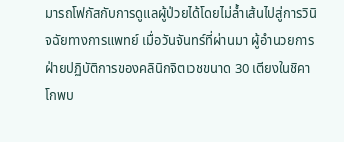มารถโฟกัสกับการดูแลผู้ป่วยได้โดยไม่ล้ำเส้นไปสู่การวินิจฉัยทางการแพทย์ เมื่อวันจันทร์ที่ผ่านมา ผู้อำนวยการฝ่ายปฏิบัติการของคลินิกจิตเวชขนาด 30 เตียงในชิคาโกพบ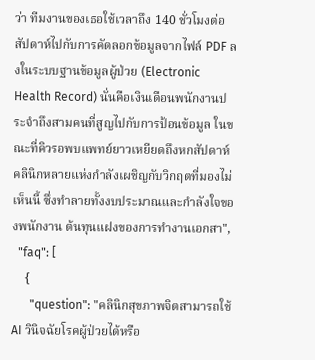ว่า ทีมงานของเธอใช้เวลาถึง 140 ชั่วโมงต่อสัปดาห์ไปกับการคัดลอกข้อมูลจากไฟล์ PDF ลงในระบบฐานข้อมูลผู้ป่วย (Electronic Health Record) นั่นคือเงินเดือนพนักงานประจำถึงสามคนที่สูญไปกับการป้อนข้อมูล ในขณะที่คิวรอพบแพทย์ยาวเหยียดถึงหกสัปดาห์ คลินิกหลายแห่งกำลังเผชิญกับวิกฤตที่มองไม่เห็นนี้ ซึ่งทำลายทั้งงบประมาณและกำลังใจของพนักงาน ต้นทุนแฝงของการทำงานเอกสา",
  "faq": [
    {
      "question": "คลินิกสุขภาพจิตสามารถใช้ AI วินิจฉัยโรคผู้ป่วยได้หรือ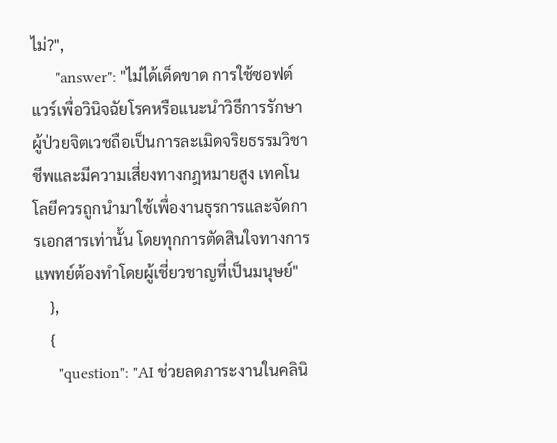ไม่?",
      "answer": "ไม่ได้เด็ดขาด การใช้ซอฟต์แวร์เพื่อวินิจฉัยโรคหรือแนะนำวิธีการรักษาผู้ป่วยจิตเวชถือเป็นการละเมิดจริยธรรมวิชาชีพและมีความเสี่ยงทางกฎหมายสูง เทคโนโลยีควรถูกนำมาใช้เพื่องานธุรการและจัดการเอกสารเท่านั้น โดยทุกการตัดสินใจทางการแพทย์ต้องทำโดยผู้เชี่ยวชาญที่เป็นมนุษย์"
    },
    {
      "question": "AI ช่วยลดภาระงานในคลินิ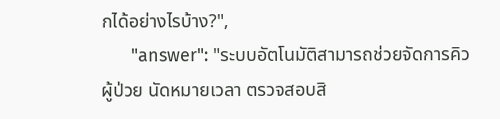กได้อย่างไรบ้าง?",
      "answer": "ระบบอัตโนมัติสามารถช่วยจัดการคิวผู้ป่วย นัดหมายเวลา ตรวจสอบสิ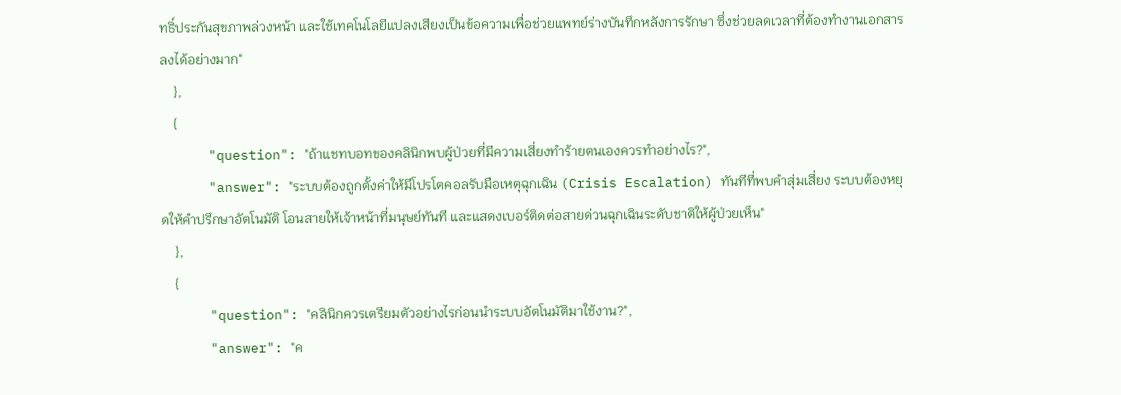ทธิ์ประกันสุขภาพล่วงหน้า และใช้เทคโนโลยีแปลงเสียงเป็นข้อความเพื่อช่วยแพทย์ร่างบันทึกหลังการรักษา ซึ่งช่วยลดเวลาที่ต้องทำงานเอกสารลงได้อย่างมาก"
    },
    {
      "question": "ถ้าแชทบอทของคลินิกพบผู้ป่วยที่มีความเสี่ยงทำร้ายตนเองควรทำอย่างไร?",
      "answer": "ระบบต้องถูกตั้งค่าให้มีโปรโตคอลรับมือเหตุฉุกเฉิน (Crisis Escalation) ทันทีที่พบคำสุ่มเสี่ยง ระบบต้องหยุดให้คำปรึกษาอัตโนมัติ โอนสายให้เจ้าหน้าที่มนุษย์ทันที และแสดงเบอร์ติดต่อสายด่วนฉุกเฉินระดับชาติให้ผู้ป่วยเห็น"
    },
    {
      "question": "คลินิกควรเตรียมตัวอย่างไรก่อนนำระบบอัตโนมัติมาใช้งาน?",
      "answer": "ค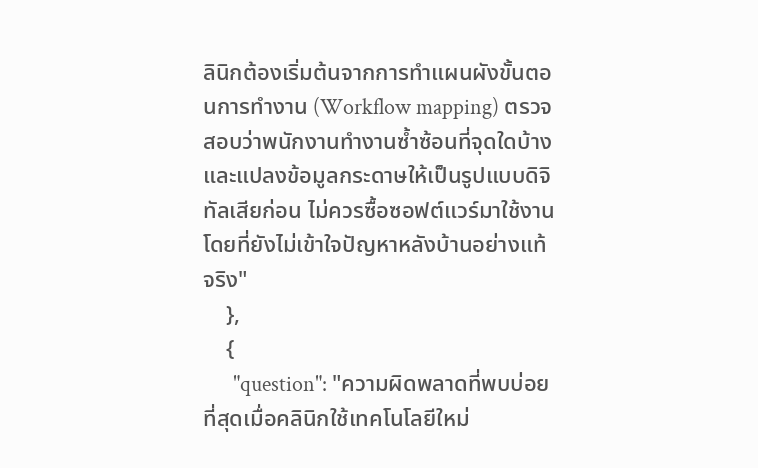ลินิกต้องเริ่มต้นจากการทำแผนผังขั้นตอนการทำงาน (Workflow mapping) ตรวจสอบว่าพนักงานทำงานซ้ำซ้อนที่จุดใดบ้าง และแปลงข้อมูลกระดาษให้เป็นรูปแบบดิจิทัลเสียก่อน ไม่ควรซื้อซอฟต์แวร์มาใช้งานโดยที่ยังไม่เข้าใจปัญหาหลังบ้านอย่างแท้จริง"
    },
    {
      "question": "ความผิดพลาดที่พบบ่อยที่สุดเมื่อคลินิกใช้เทคโนโลยีใหม่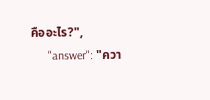คืออะไร?",
      "answer": "ควา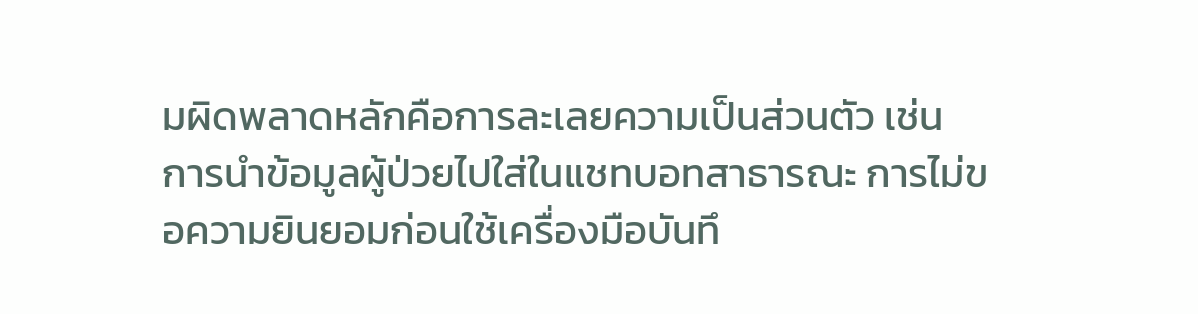มผิดพลาดหลักคือการละเลยความเป็นส่วนตัว เช่น การนำข้อมูลผู้ป่วยไปใส่ในแชทบอทสาธารณะ การไม่ขอความยินยอมก่อนใช้เครื่องมือบันทึ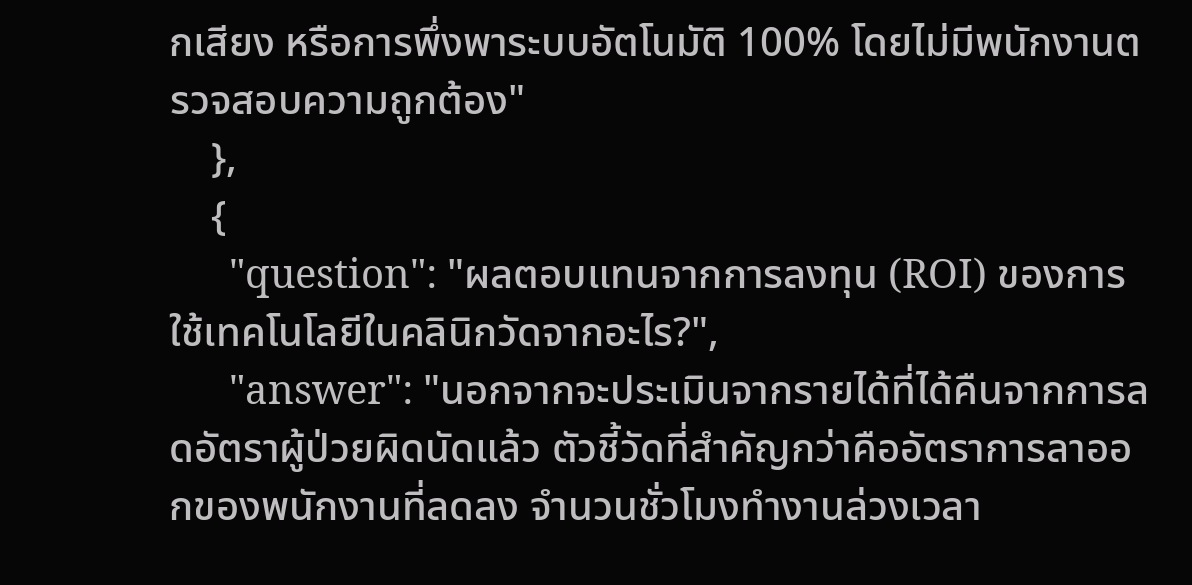กเสียง หรือการพึ่งพาระบบอัตโนมัติ 100% โดยไม่มีพนักงานตรวจสอบความถูกต้อง"
    },
    {
      "question": "ผลตอบแทนจากการลงทุน (ROI) ของการใช้เทคโนโลยีในคลินิกวัดจากอะไร?",
      "answer": "นอกจากจะประเมินจากรายได้ที่ได้คืนจากการลดอัตราผู้ป่วยผิดนัดแล้ว ตัวชี้วัดที่สำคัญกว่าคืออัตราการลาออกของพนักงานที่ลดลง จำนวนชั่วโมงทำงานล่วงเวลา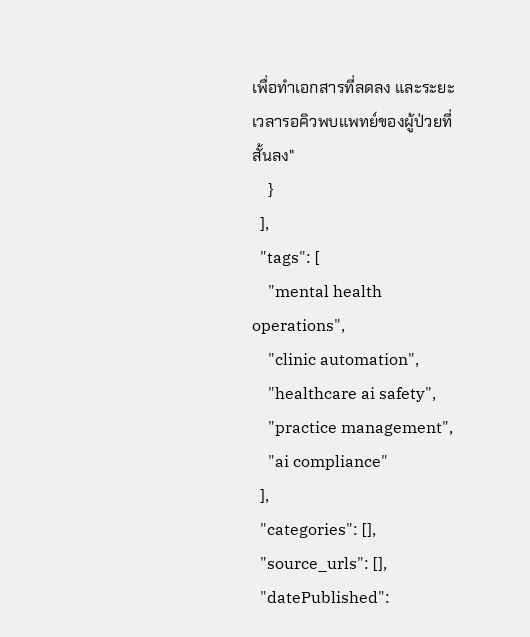เพื่อทำเอกสารที่ลดลง และระยะเวลารอคิวพบแพทย์ของผู้ป่วยที่สั้นลง"
    }
  ],
  "tags": [
    "mental health operations",
    "clinic automation",
    "healthcare ai safety",
    "practice management",
    "ai compliance"
  ],
  "categories": [],
  "source_urls": [],
  "datePublished":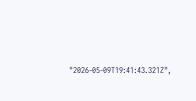"2026-05-09T19:41:43.321Z",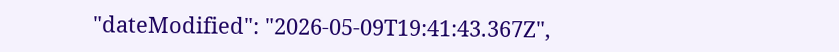"dateModified": "2026-05-09T19:41:43.367Z",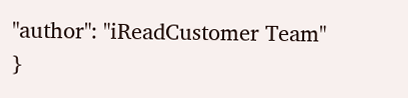"author": "iReadCustomer Team"
}